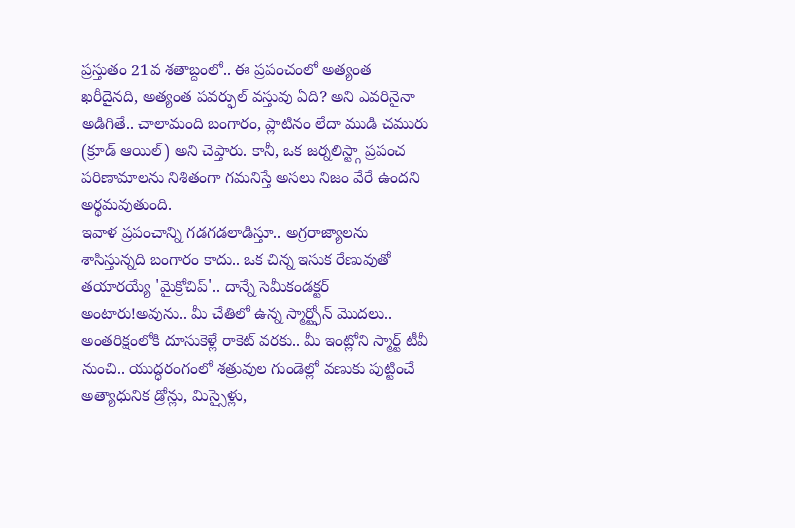ప్రస్తుతం 21వ శతాబ్దంలో.. ఈ ప్రపంచంలో అత్యంత ఖరీదైనది, అత్యంత పవర్ఫుల్ వస్తువు ఏది? అని ఎవరినైనా అడిగితే.. చాలామంది బంగారం, ప్లాటినం లేదా ముడి చమురు (క్రూడ్ ఆయిల్) అని చెప్తారు. కానీ, ఒక జర్నలిస్ట్గా ప్రపంచ పరిణామాలను నిశితంగా గమనిస్తే అసలు నిజం వేరే ఉందని అర్థమవుతుంది.
ఇవాళ ప్రపంచాన్ని గడగడలాడిస్తూ.. అగ్రరాజ్యాలను శాసిస్తున్నది బంగారం కాదు.. ఒక చిన్న ఇసుక రేణువుతో తయారయ్యే 'మైక్రోచిప్'.. దాన్నే సెమీకండక్టర్ అంటారు!అవును.. మీ చేతిలో ఉన్న స్మార్ట్ఫోన్ మొదలు.. అంతరిక్షంలోకి దూసుకెళ్లే రాకెట్ వరకు.. మీ ఇంట్లోని స్మార్ట్ టీవీ నుంచి.. యుద్ధరంగంలో శత్రువుల గుండెల్లో వణుకు పుట్టించే అత్యాధునిక డ్రోన్లు, మిస్సైళ్లు,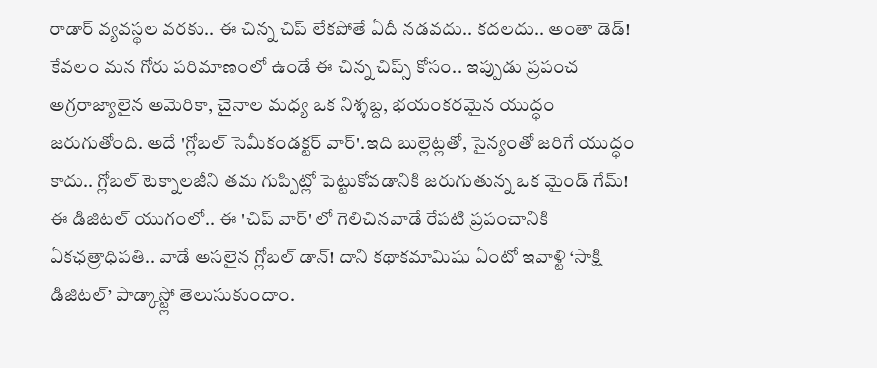రాడార్ వ్యవస్థల వరకు.. ఈ చిన్న చిప్ లేకపోతే ఏదీ నడవదు.. కదలదు.. అంతా డెడ్!
కేవలం మన గోరు పరిమాణంలో ఉండే ఈ చిన్న చిప్స్ కోసం.. ఇప్పుడు ప్రపంచ అగ్రరాజ్యాలైన అమెరికా, చైనాల మధ్య ఒక నిశ్శబ్ద, భయంకరమైన యుద్ధం జరుగుతోంది. అదే 'గ్లోబల్ సెమీకండక్టర్ వార్'.ఇది బుల్లెట్లతో, సైన్యంతో జరిగే యుద్ధం కాదు.. గ్లోబల్ టెక్నాలజీని తమ గుప్పిట్లో పెట్టుకోవడానికి జరుగుతున్న ఒక మైండ్ గేమ్! ఈ డిజిటల్ యుగంలో.. ఈ 'చిప్ వార్' లో గెలిచినవాడే రేపటి ప్రపంచానికి ఏకఛత్రాధిపతి.. వాడే అసలైన గ్లోబల్ డాన్! దాని కథాకమామిషు ఏంటో ఇవాళ్టి ‘సాక్షి డిజిటల్’ పాడ్కాస్ట్లో తెలుసుకుందాం.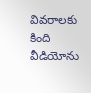వివరాలకు కింది వీడియోను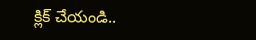క్లిక్ చేయండి..